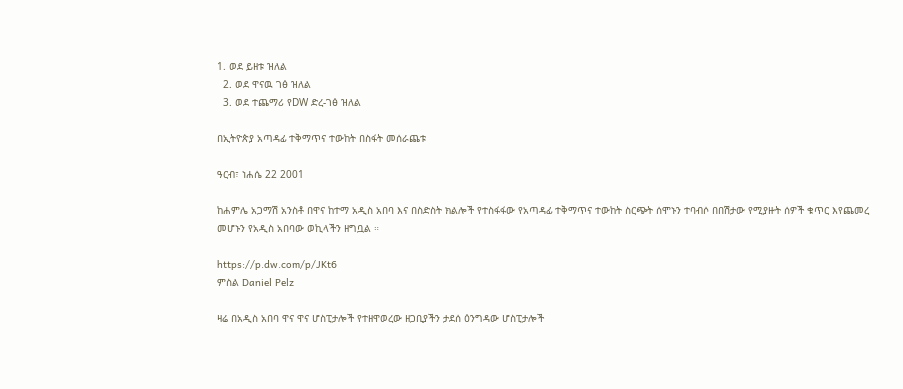1. ወደ ይዘቱ ዝለል
  2. ወደ ዋናዉ ገፅ ዝለል
  3. ወደ ተጨማሪ የDW ድረ-ገፅ ዝለል

በኢትዮጵያ አጣዳፊ ተቅማጥና ተውከት በስፋት መሰራጨቱ

ዓርብ፣ ነሐሴ 22 2001

ከሐምሌ አጋማሽ አንስቶ በዋና ከተማ አዲስ አበባ እና በስድስት ክልሎች የተስፋፋው የአጣዳፊ ተቅማጥና ተውከት ስርጭት ሰሞኑን ተባብሶ በበሽታው የሚያዙት ሰዎች ቁጥር እየጨመረ መሆኑን የአዲስ አበባው ወኪላችን ዘግቧል ።

https://p.dw.com/p/JKt6
ምስል Daniel Pelz

ዛሬ በአዲስ አበባ ዋና ዋና ሆስፒታሎች የተዘዋወረው ዘጋቢያችን ታደሰ ዕንግዳው ሆስፒታሎች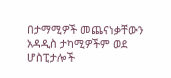በታማሚዎች መጨናነቃቸውን አዳዲስ ታካሚዎችም ወደ ሆስፒታሎች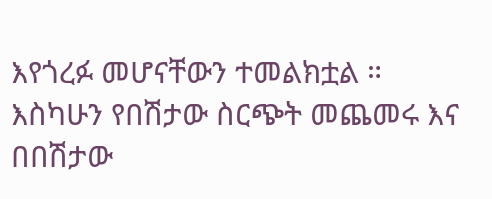እየጎረፉ መሆናቸውን ተመልክቷል ። እስካሁን የበሽታው ስርጭት መጨመሩ እና በበሽታው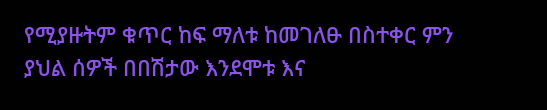የሚያዙትም ቁጥር ከፍ ማለቱ ከመገለፁ በስተቀር ምን ያህል ሰዎች በበሽታው እንደሞቱ እና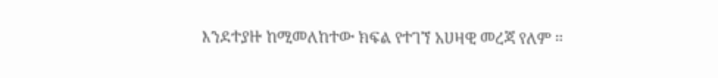እንደተያዙ ከሚመለከተው ክፍል የተገኘ አሀዛዊ መረጃ የለም ።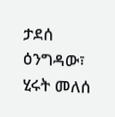ታደሰ ዕንግዳው፣ ሂሩት መለሰ